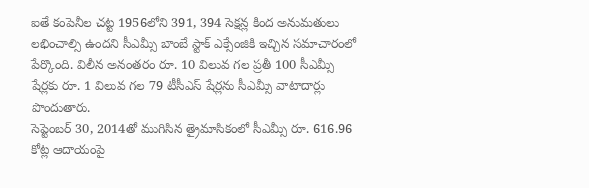ఐతే కంపెనీల చట్ట 1956లోని 391, 394 సెక్షన్ల కింద అనుమతులు లభించాల్సి ఉందని సీఎమ్సీ బాంబే స్టాక్ ఎక్సేంజికి ఇచ్చిన సమాచారంలో పేర్కొంది. విలీన అనంతరం రూ. 10 విలువ గల ప్రతీ 100 సీఎమ్సీ షేర్లకు రూ. 1 విలువ గల 79 టీసీఎస్ షేర్లను సీఎమ్సీ వాటాదార్లు పొందుతారు.
సెప్టెంబర్ 30, 2014తో ముగిసిన త్రైమాసికంలో సీఎమ్సీ రూ. 616.96 కోట్ల ఆదాయంపై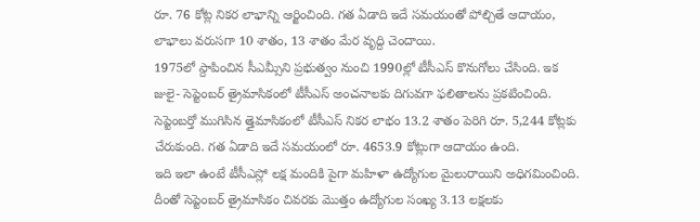రూ. 76 కోట్ల నికర లాభాన్ని ఆర్జించింది. గత ఏడాది ఇదే సమయంతో పోల్చితే ఆదాయం, లాభాలు వరుసగా 10 శాతం, 13 శాతం మేర వృద్ది చెందాయి.
1975లో స్దాపించిన సీఎమ్సీని ప్రభుత్వం నుంచి 1990ల్లో టీసీఎస్ కొనుగోలు చేసింది. ఇక జులై- సెప్టెంబర్ త్రైమాసికంలో టీసీఎస్ అంచనాలకు దిగువగా ఫలితాలను ప్రకటించింది.
సెప్టెంబర్తో ముగిసిన త్తైమాసికంలో టీసీఎస్ నికర లాభం 13.2 శాతం పెరిగి రూ. 5,244 కోట్లకు చేరుకుంది. గత ఏడాది ఇదే సమయంలో రూ. 4653.9 కోట్లుగా ఆదాయం ఉంది.
ఇది ఇలా ఉంటే టీసీఎస్లో లక్ష మందికి పైగా మహిళా ఉద్యోగుల మైలురాయిని అధిగమించింది. దీంతో సెప్టెంబర్ త్రైమాసికం చివరకు మొత్తం ఉద్యోగుల సంఖ్య 3.13 లక్షలకు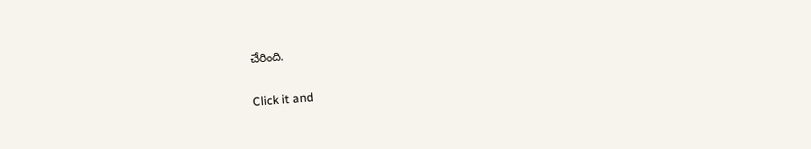చేరింది.


Click it and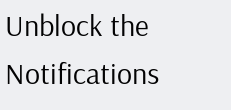Unblock the Notifications